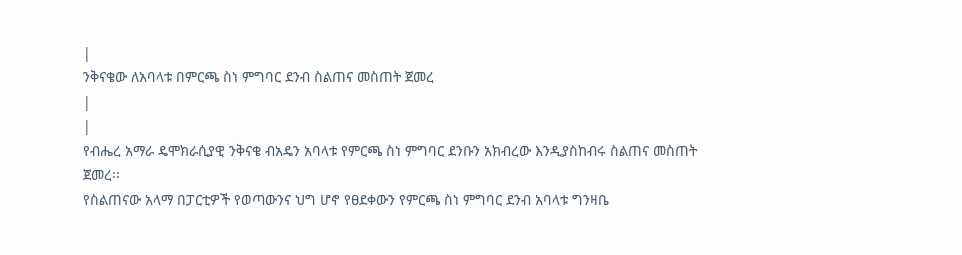|
ንቅናቄው ለአባላቱ በምርጫ ስነ ምግባር ደንብ ስልጠና መስጠት ጀመረ
|
|
የብሔረ አማራ ዴሞክራሲያዊ ንቅናቄ ብአዴን አባላቱ የምርጫ ስነ ምግባር ደንቡን አክብረው እንዲያስከብሩ ስልጠና መስጠት ጀመረ፡፡
የስልጠናው አላማ በፓርቲዎች የወጣውንና ህግ ሆኖ የፀደቀውን የምርጫ ስነ ምግባር ደንብ አባላቱ ግንዛቤ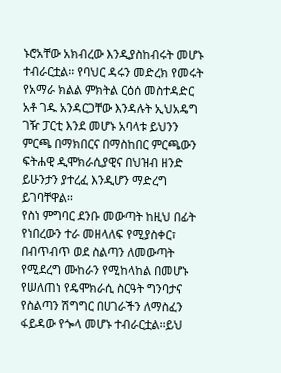ኑሮአቸው አክብረው እንዲያስከብሩት መሆኑ ተብራርቷል፡፡ የባህር ዳሩን መድረክ የመሩት የአማራ ክልል ምክትል ርዕሰ መስተዳድር አቶ ገዱ አንዳርጋቸው እንዳሉት ኢህአዴግ ገዥ ፓርቲ እንደ መሆኑ አባላቱ ይህንን ምርጫ በማክበርና በማስከበር ምርጫውን ፍትሐዊ ዲሞክራሲያዊና በህዝብ ዘንድ ይሁንታን ያተረፈ እንዲሆን ማድረግ ይገባቸዋል፡፡
የስነ ምግባር ደንቡ መውጣት ከዚህ በፊት የነበረውን ተራ መዘላለፍ የሚያስቀር፣ በብጥብጥ ወደ ስልጣን ለመውጣት የሚደረግ ሙከራን የሚከላከል በመሆኑ የሠለጠነ የዴሞክራሲ ስርዓት ግንባታና የስልጣን ሽግግር በሀገራችን ለማስፈን ፋይዳው የጐላ መሆኑ ተብራርቷል፡፡ይህ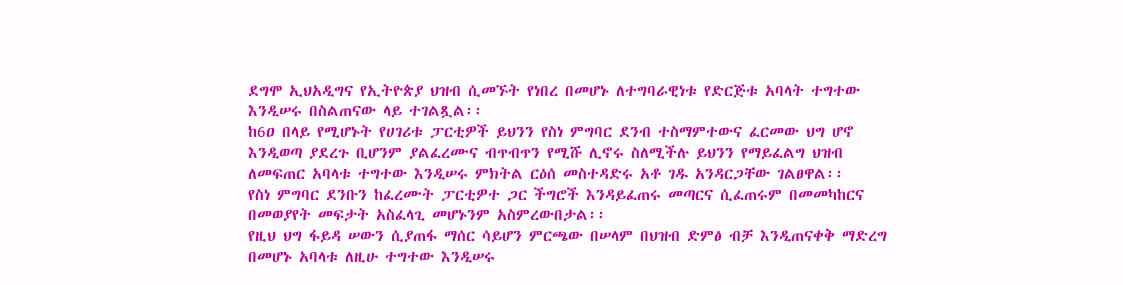ደግሞ ኢህአዲግና የኢትዮጵያ ህዝብ ሲመኙት የነበረ በመሆኑ ለተግባራዊነቱ የድርጅቱ አባላት ተግተው እንዲሠሩ በስልጠናው ላይ ተገልጿል፡፡
ከ6ዐ በላይ የሚሆኑት የሀገሪቱ ፓርቲዎች ይህንን የስነ ምግባር ደንብ ተስማምተውና ፈርመው ህግ ሆኖ እንዲወጣ ያደረጉ ቢሆንም ያልፈረሙና ብጥብጥን የሚሹ ሊኖሩ ስለሚችሉ ይህንን የማይፈልግ ህዝብ ለመፍጠር አባላቱ ተግተው እንዲሠሩ ምክትል ርዕሰ መስተዳድሩ አቶ ገዱ አንዳርጋቸው ገልፀዋል፡፡
የስነ ምግባር ደንቡን ከፈረሙት ፓርቲዎተ ጋር ችግሮች እንዳይፈጠሩ መጣርና ሲፈጠሩም በመመካከርና በመወያየት መፍታት አስፈላጊ መሆኑንም አስምረውበታል፡፡
የዚህ ህግ ፋይዳ ሠውን ሲያጠፋ ማሰር ሳይሆን ምርጫው በሠላም በህዝብ ድምፅ ብቻ እንዲጠናቀቅ ማድረግ በመሆኑ አባላቱ ለዚሁ ተግተው እንዲሠሩ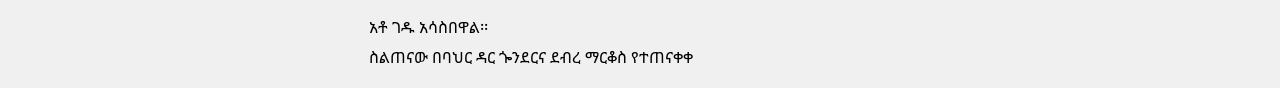አቶ ገዱ አሳስበዋል፡፡
ስልጠናው በባህር ዳር ጐንደርና ደብረ ማርቆስ የተጠናቀቀ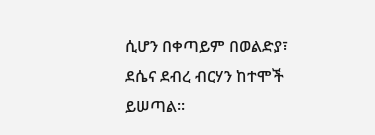ሲሆን በቀጣይም በወልድያ፣ ደሴና ደብረ ብርሃን ከተሞች ይሠጣል፡፡